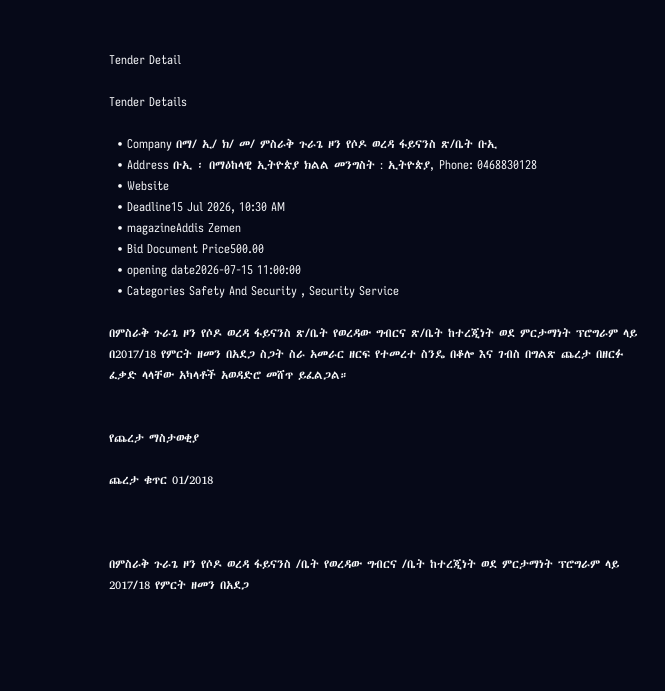Tender Detail

Tender Details

  • Company በማ/ ኢ/ ክ/ መ/ ምስራቅ ጉራጌ ዞን የሶዶ ወረዳ ፋይናንስ ጽ/ቤት ቡኢ
  • Address ቡኢ ፡ በማዕከላዊ ኢትዮጵያ ክልል መንግስት : ኢትዮጵያ, Phone: 0468830128
  • Website
  • Deadline15 Jul 2026, 10:30 AM
  • magazineAddis Zemen
  • Bid Document Price500.00
  • opening date2026-07-15 11:00:00
  • Categories Safety And Security , Security Service

በምስራቅ ጉራጌ ዞን የሶዶ ወረዳ ፋይናንስ ጽ/ቤት የወረዳው ግብርና ጽ/ቤት ከተረጂነት ወደ ምርታማነት ፕሮግራም ላይ በ2017/18 የምርት ዘመን በአደጋ ስጋት ስራ አመራር ዘርፍ የተመረተ ስንዴ በቆሎ እና ገብስ በግልጽ ጨረታ በዘርፉ ፈቃድ ላላቸው አካላቶች አወዳድሮ መሸጥ ይፈልጋል።


የጨረታ ማስታወቂያ

ጨረታ ቁጥር 01/2018



በምስራቅ ጉራጌ ዞን የሶዶ ወረዳ ፋይናንስ /ቤት የወረዳው ግብርና /ቤት ከተረጂነት ወደ ምርታማነት ፕሮግራም ላይ 2017/18 የምርት ዘመን በአደጋ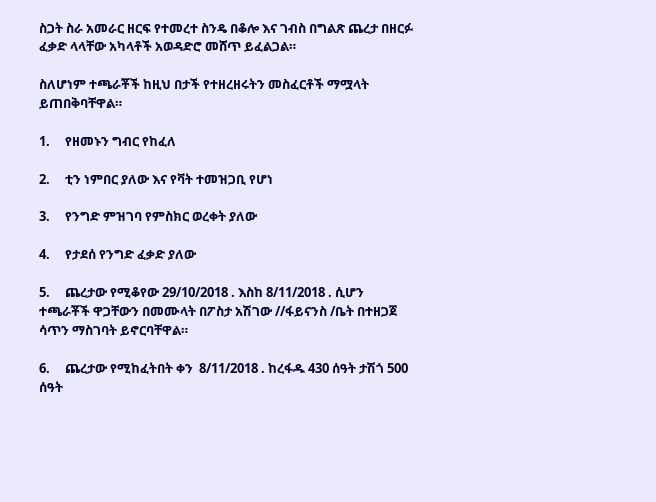ስጋት ስራ አመራር ዘርፍ የተመረተ ስንዴ በቆሎ እና ገብስ በግልጽ ጨረታ በዘርፉ ፈቃድ ላላቸው አካላቶች አወዳድሮ መሸጥ ይፈልጋል።

ስለሆነም ተጫራቾች ከዚህ በታች የተዘረዘሩትን መስፈርቶች ማሟላት ይጠበቅባቸዋል።

1.     የዘመኑን ግብር የከፈለ

2.     ቲን ነምበር ያለው እና የቫት ተመዝጋቢ የሆነ

3.     የንግድ ምዝገባ የምስክር ወረቀት ያለው

4.     የታደሰ የንግድ ፈቃድ ያለው

5.     ጨረታው የሚቆየው 29/10/2018 . እስከ 8/11/2018 . ሲሆን ተጫራቾች ዋጋቸውን በመሙላት በፖስታ አሽገው //ፋይናንስ /ቤት በተዘጋጀ ሳጥን ማስገባት ይኖርባቸዋል።

6.     ጨረታው የሚከፈትበት ቀን  8/11/2018 . ከረፋዱ 430 ሰዓት ታሽጎ 500 ሰዓት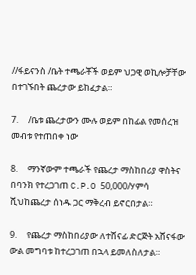//ፋይናንስ /ቤት ተጫራቾች ወይም ህጋዊ ወኪሎቻቸው በተገኙበት ጨረታው ይከፈታል።

7.     /ቤቱ ጨረታውን ሙሉ ወይም በከፊል የመሰረዝ መብቱ የተጠበቀ ነው

8.     ማንኛውም ተጫራች የጨረታ ማስከበሪያ ዋስትና በባንክ የተረጋገጠ C.P.O 50,000/ሃምሳ ሺህከጨረታ ሰነዱ ጋር ማቅረብ ይኖርበታል።

9.     የጨረታ ማስከበሪያው ለተሸናፊ ድርጅት አሸናፋው ውል መግባቱ ከተረጋገጠ በኋላ ይመለስለታል።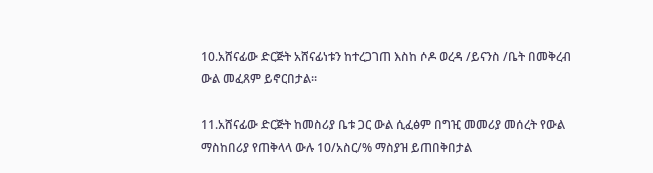10.አሸናፊው ድርጅት አሸናፊነቱን ከተረጋገጠ እስከ ሶዶ ወረዳ /ይናንስ /ቤት በመቅረብ ውል መፈጸም ይኖርበታል።

11.አሸናፊው ድርጅት ከመስሪያ ቤቱ ጋር ውል ሲፈፅም በግዢ መመሪያ መሰረት የውል ማስከበሪያ የጠቅላላ ውሉ 10/አስር/% ማስያዝ ይጠበቅበታል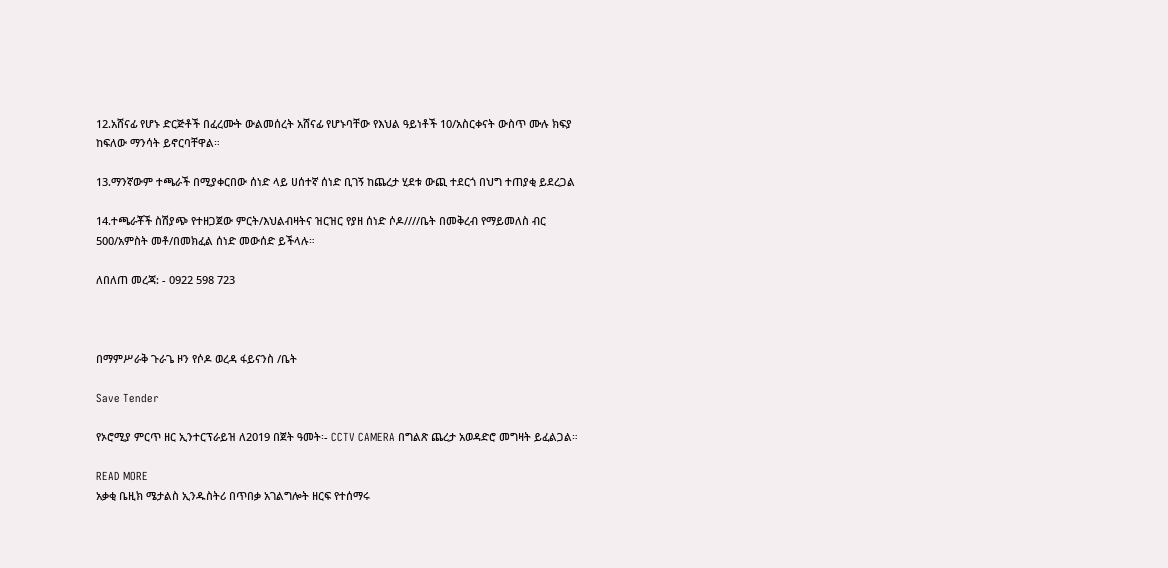12.አሸናፊ የሆኑ ድርጅቶች በፈረሙት ውልመሰረት አሸናፊ የሆኑባቸው የእህል ዓይነቶች 10/አስርቀናት ውስጥ ሙሉ ክፍያ ከፍለው ማንሳት ይኖርባቸዋል።

13.ማንኛውም ተጫራች በሚያቀርበው ሰነድ ላይ ሀሰተኛ ሰነድ ቢገኝ ከጨረታ ሂደቱ ውጪ ተደርጎ በህግ ተጠያቂ ይደረጋል

14.ተጫራቾች ስሽያጭ የተዘጋጀው ምርት/እህልብዛትና ዝርዝር የያዘ ሰነድ ሶዶ////ቤት በመቅረብ የማይመለስ ብር 500/አምስት መቶ/በመክፈል ሰነድ መውሰድ ይችላሉ።

ለበለጠ መረጃ: - 0922 598 723



በማምሥራቅ ጉራጌ ዞን የሶዶ ወረዳ ፋይናንስ /ቤት

Save Tender

የኦሮሚያ ምርጥ ዘር ኢንተርፕራይዝ ለ2019 በጀት ዓመት፡- CCTV CAMERA በግልጽ ጨረታ አወዳድሮ መግዛት ይፈልጋል።

READ MORE
አቃቂ ቤዚክ ሜታልስ ኢንዱስትሪ በጥበቃ አገልግሎት ዘርፍ የተሰማሩ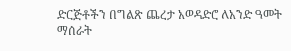ድርጅቶችን በግልጽ ጨረታ አወዳድሮ ለአንድ ዓመት ማሰራት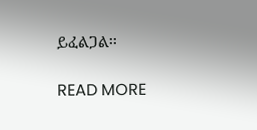ይፈልጋል፡፡

READ MORE